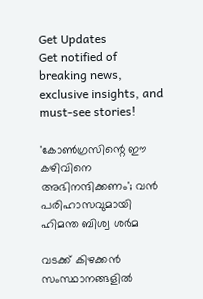Get Updates
Get notified of breaking news, exclusive insights, and must-see stories!

'കോൺഗ്രസിന്റെ ഈ കഴിവിനെ അഭിനന്ദിക്കണം'; വൻ പരിഹാസവുമായി ഹിമന്ത ബിശ്വ ശർമ

വടക്ക് കിഴക്കൻ സംസ്ഥാനങ്ങളിൽ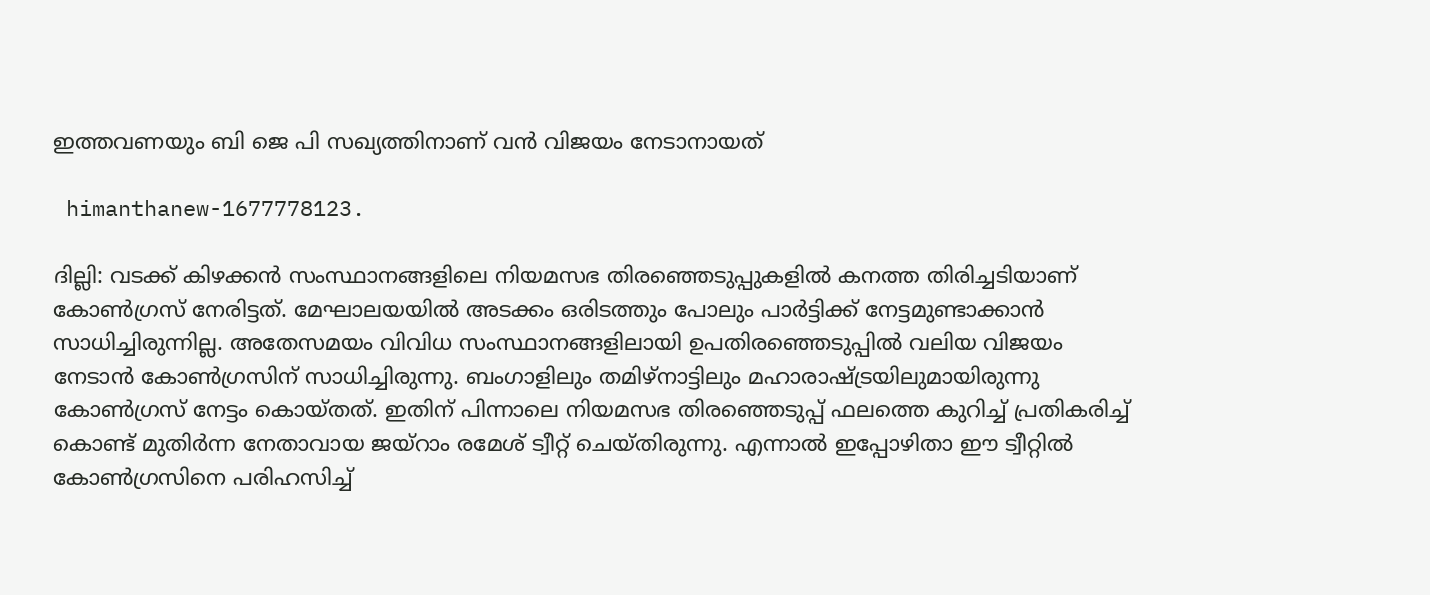ഇത്തവണയും ബി ജെ പി സഖ്യത്തിനാണ് വൻ വിജയം നേടാനായത്

 himanthanew-1677778123.

ദില്ലി: വടക്ക് കിഴക്കൻ സംസ്ഥാനങ്ങളിലെ നിയമസഭ തിരഞ്ഞെടുപ്പുകളിൽ കനത്ത തിരിച്ചടിയാണ് കോൺഗ്രസ് നേരിട്ടത്. മേഘാലയയിൽ അടക്കം ഒരിടത്തും പോലും പാർട്ടിക്ക് നേട്ടമുണ്ടാക്കാൻ സാധിച്ചിരുന്നില്ല. അതേസമയം വിവിധ സംസ്ഥാനങ്ങളിലായി ഉപതിരഞ്ഞെടുപ്പിൽ വലിയ വിജയം നേടാൻ കോൺഗ്രസിന് സാധിച്ചിരുന്നു. ബംഗാളിലും തമിഴ്നാട്ടിലും മഹാരാഷ്ട്രയിലുമായിരുന്നു കോൺഗ്രസ് നേട്ടം കൊയ്തത്. ഇതിന് പിന്നാലെ നിയമസഭ തിരഞ്ഞെടുപ്പ് ഫലത്തെ കുറിച്ച് പ്രതികരിച്ച് കൊണ്ട് മുതിർന്ന നേതാവായ ജയ്റാം രമേശ് ട്വീറ്റ് ചെയ്തിരുന്നു. എന്നാൽ ഇപ്പോഴിതാ ഈ ട്വീറ്റിൽ കോൺഗ്രസിനെ പരിഹസിച്ച്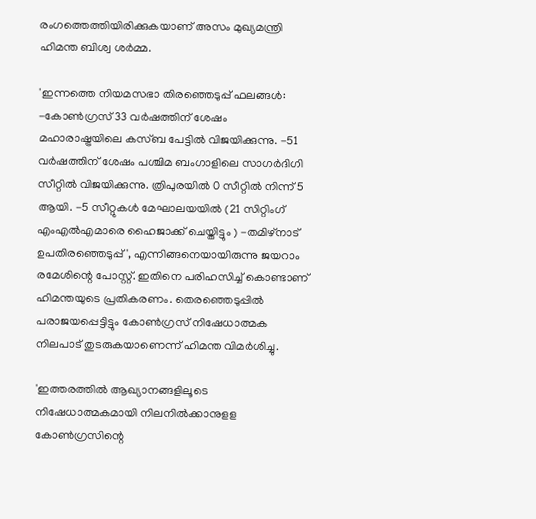രംഗത്തെത്തിയിരിക്കുകയാണ് അസം മുഖ്യമന്ത്രി ഹിമന്ത ബിശ്വ ശർമ്മ.

'ഇന്നത്തെ നിയമസഭാ തിരഞ്ഞെടുപ്പ് ഫലങ്ങൾ: -കോൺഗ്രസ് 33 വർഷത്തിന് ശേഷം മഹാരാഷ്ട്രയിലെ കസ്ബ പേട്ടിൽ വിജയിക്കുന്നു. -51 വർഷത്തിന് ശേഷം പശ്ചിമ ബംഗാളിലെ സാഗർദിഗി സീറ്റിൽ വിജയിക്കുന്നു. ത്രിപുരയിൽ 0 സീറ്റിൽ നിന്ന് 5 ആയി. -5 സീറ്റുകൾ മേഘാലയയിൽ (21 സിറ്റിംഗ് എംഎൽഎമാരെ ഹൈജാക്ക് ചെയ്തിട്ടും ) -തമിഴ്‌നാട് ഉപതിരഞ്ഞെടുപ്പ്', എന്നിങ്ങനെയായിരുന്നു ജയറാം രമേശിന്റെ പോസ്റ്റ്. ഇതിനെ പരിഹസിച്ച് കൊണ്ടാണ് ഹിമന്തയുടെ പ്രതികരണം. തെരഞ്ഞെടുപ്പിൽ പരാജയപ്പെട്ടിട്ടും കോൺഗ്രസ് നിഷേധാത്മക നിലപാട് തുടരുകയാണെന്ന് ഹിമന്ത വിമർശിച്ചു.

'ഇത്തരത്തിൽ ആഖ്യാനങ്ങളിലൂടെ നിഷേധാത്മകമായി നിലനിൽക്കാനുളള കോൺഗ്രസിന്റെ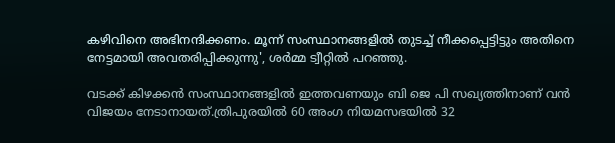കഴിവിനെ അഭിനന്ദിക്കണം. മൂന്ന് സംസ്ഥാനങ്ങളിൽ തുടച്ച് നീക്കപ്പെട്ടിട്ടും അതിനെ നേട്ടമായി അവതരിപ്പിക്കുന്നു', ശർമ്മ ട്വീറ്റിൽ പറഞ്ഞു.

വടക്ക് കിഴക്കൻ സംസ്ഥാനങ്ങളിൽ ഇത്തവണയും ബി ജെ പി സഖ്യത്തിനാണ് വൻ വിജയം നേടാനായത്.ത്രിപുരയിൽ 60 അംഗ നിയമസഭയില്‍ 32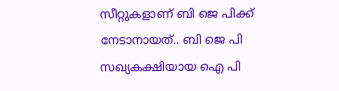സീറ്റുകളാണ് ബി ജെ പിക്ക് നേടാനായത്.. ബി ജെ പി സഖ്യകക്ഷിയായ ഐ പി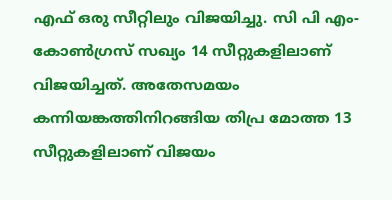എഫ് ഒരു സീറ്റിലും വിജയിച്ചു. സി പി എം-കോണ്‍ഗ്രസ് സഖ്യം 14 സീറ്റുകളിലാണ് വിജയിച്ചത്. അതേസമയം കന്നിയങ്കത്തിനിറങ്ങിയ തിപ്ര മോത്ത 13 സീറ്റുകളിലാണ് വിജയം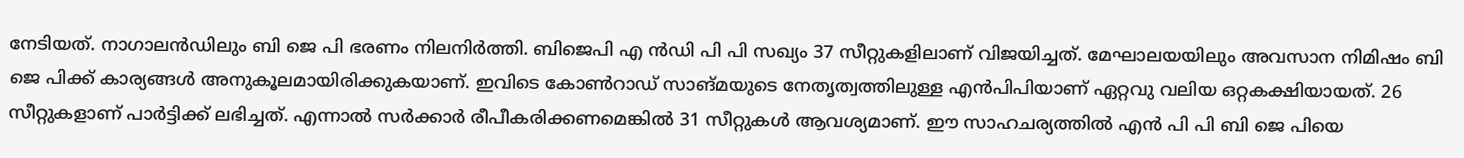നേടിയത്. നാഗാലന്‍ഡിലും ബി ജെ പി ഭരണം നിലനിര്‍ത്തി. ബിജെപി എ ന്‍ഡി പി പി സഖ്യം 37 സീറ്റുകളിലാണ് വിജയിച്ചത്. മേഘാലയയിലും അവസാന നിമിഷം ബി ജെ പിക്ക് കാര്യങ്ങൾ അനുകൂലമായിരിക്കുകയാണ്. ഇവിടെ കോൺറാഡ് സാങ്മയുടെ നേതൃത്വത്തിലുള്ള എൻപിപിയാണ് ഏറ്റവു വലിയ ഒറ്റകക്ഷിയായത്. 26 സീറ്റുകളാണ് പാർട്ടിക്ക് ലഭിച്ചത്. എന്നാൽ സർക്കാർ രീപീകരിക്കണമെങ്കിൽ 31 സീറ്റുകൾ ആവശ്യമാണ്. ഈ സാഹചര്യത്തിൽ എൻ പി പി ബി ജെ പിയെ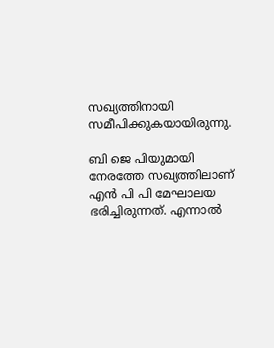സഖ്യത്തിനായി സമീപിക്കുകയായിരുന്നു.

ബി ജെ പിയുമായി നേരത്തേ സഖ്യത്തിലാണ് എൻ പി പി മേഘാലയ ഭരിച്ചിരുന്നത്. എന്നാൽ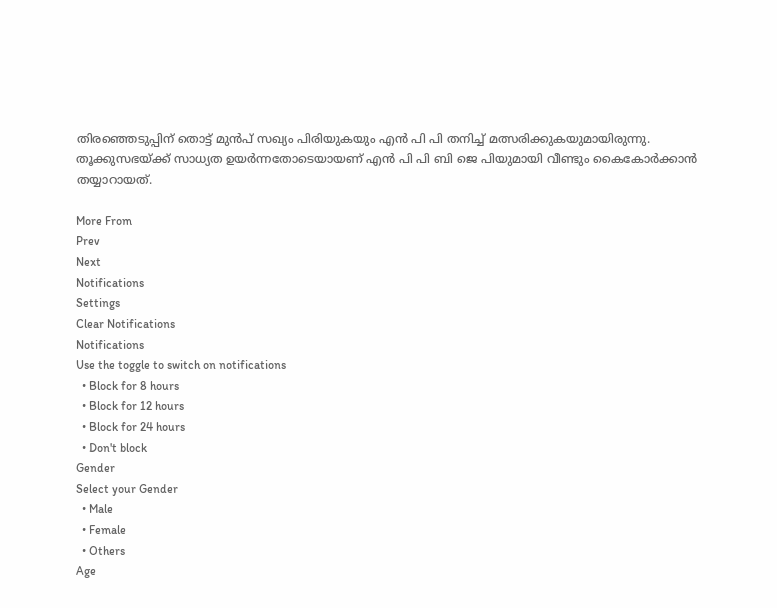തിരഞ്ഞെടുപ്പിന് തൊട്ട് മുൻപ് സഖ്യം പിരിയുകയും എൻ പി പി തനിച്ച് മത്സരിക്കുകയുമായിരുന്നു. തൂക്കുസഭയ്ക്ക് സാധ്യത ഉയർന്നതോടെയായണ് എൻ പി പി ബി ജെ പിയുമായി വീണ്ടും കൈകോർക്കാൻ തയ്യാറായത്.

More From
Prev
Next
Notifications
Settings
Clear Notifications
Notifications
Use the toggle to switch on notifications
  • Block for 8 hours
  • Block for 12 hours
  • Block for 24 hours
  • Don't block
Gender
Select your Gender
  • Male
  • Female
  • Others
Age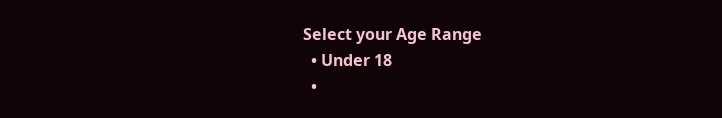Select your Age Range
  • Under 18
  •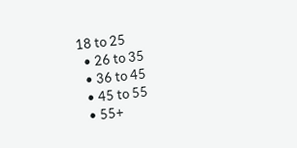18 to 25
  • 26 to 35
  • 36 to 45
  • 45 to 55
  • 55+